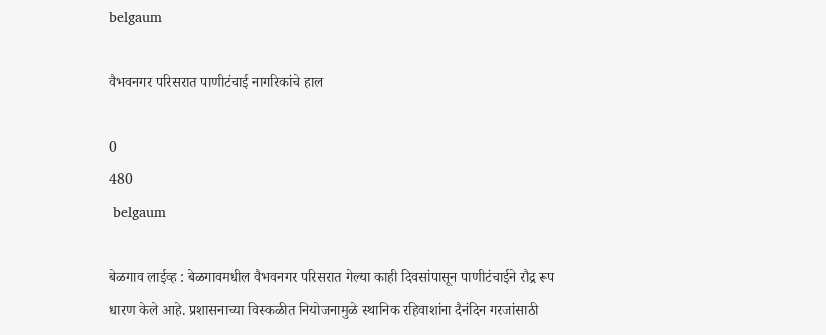belgaum

वैभवनगर परिसरात पाणीटंचाई नागरिकांचे हाल

0
480
 belgaum

बेळगाव लाईव्ह : बेळगावमधील वैभवनगर परिसरात गेल्या काही दिवसांपासून पाणीटंचाईने रौद्र रूप धारण केले आहे. प्रशासनाच्या विस्कळीत नियोजनामुळे स्थानिक रहिवाशांना दैनंदिन गरजांसाठी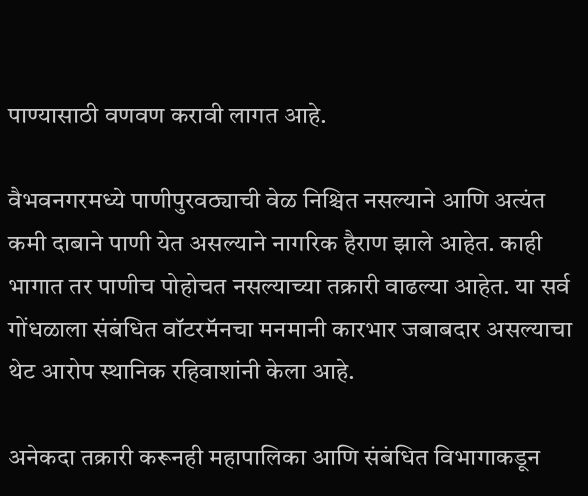पाण्यासाठी वणवण करावी लागत आहे.

वैभवनगरमध्ये पाणीपुरवठ्याची वेळ निश्चित नसल्याने आणि अत्यंत कमी दाबाने पाणी येत असल्याने नागरिक हैराण झाले आहेत. काही भागात तर पाणीच पोहोचत नसल्याच्या तक्रारी वाढल्या आहेत. या सर्व गोंधळाला संबंधित वॉटरमॅनचा मनमानी कारभार जबाबदार असल्याचा थेट आरोप स्थानिक रहिवाशांनी केला आहे.

अनेकदा तक्रारी करूनही महापालिका आणि संबंधित विभागाकडून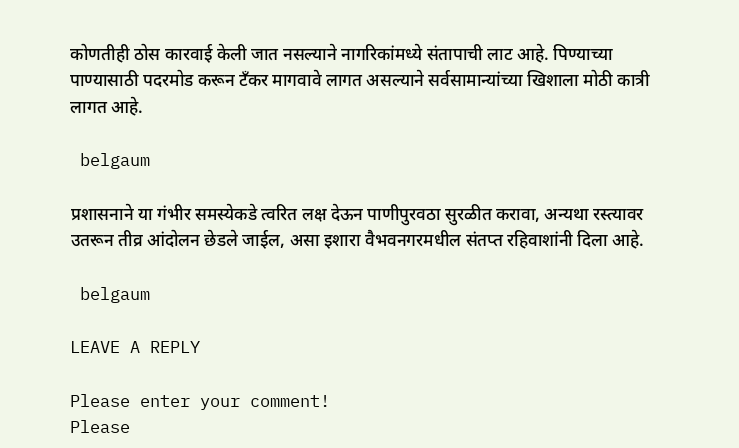कोणतीही ठोस कारवाई केली जात नसल्याने नागरिकांमध्ये संतापाची लाट आहे. पिण्याच्या पाण्यासाठी पदरमोड करून टँकर मागवावे लागत असल्याने सर्वसामान्यांच्या खिशाला मोठी कात्री लागत आहे.

 belgaum

प्रशासनाने या गंभीर समस्येकडे त्वरित लक्ष देऊन पाणीपुरवठा सुरळीत करावा, अन्यथा रस्त्यावर उतरून तीव्र आंदोलन छेडले जाईल, असा इशारा वैभवनगरमधील संतप्त रहिवाशांनी दिला आहे.

 belgaum

LEAVE A REPLY

Please enter your comment!
Please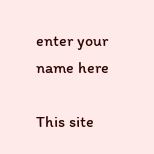enter your name here

This site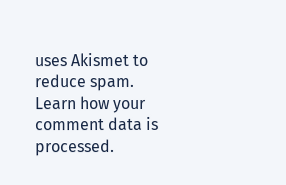uses Akismet to reduce spam. Learn how your comment data is processed.